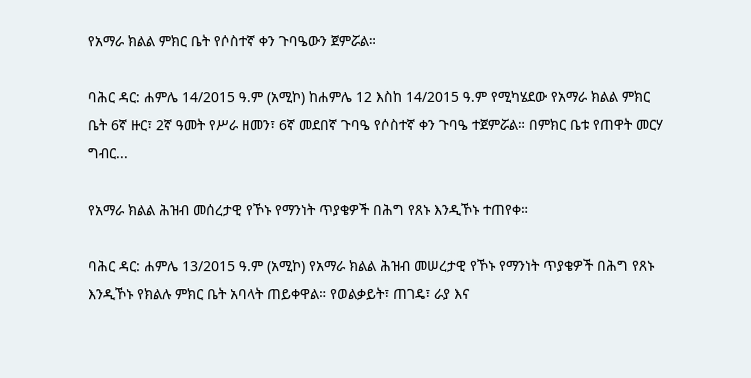የአማራ ክልል ምክር ቤት የሶስተኛ ቀን ጉባዔውን ጀምሯል።

ባሕር ዳር: ሐምሌ 14/2015 ዓ.ም (አሚኮ) ከሐምሌ 12 እስከ 14/2015 ዓ.ም የሚካሄደው የአማራ ክልል ምክር ቤት 6ኛ ዙር፣ 2ኛ ዓመት የሥራ ዘመን፣ 6ኛ መደበኛ ጉባዔ የሶስተኛ ቀን ጉባዔ ተጀምሯል። በምክር ቤቱ የጠዋት መርሃ ግብር...

የአማራ ክልል ሕዝብ መሰረታዊ የኾኑ የማንነት ጥያቄዎች በሕግ የጸኑ እንዲኾኑ ተጠየቀ።

ባሕር ዳር: ሐምሌ 13/2015 ዓ.ም (አሚኮ) የአማራ ክልል ሕዝብ መሠረታዊ የኾኑ የማንነት ጥያቄዎች በሕግ የጸኑ እንዲኾኑ የክልሉ ምክር ቤት አባላት ጠይቀዋል። የወልቃይት፣ ጠገዴ፣ ራያ እና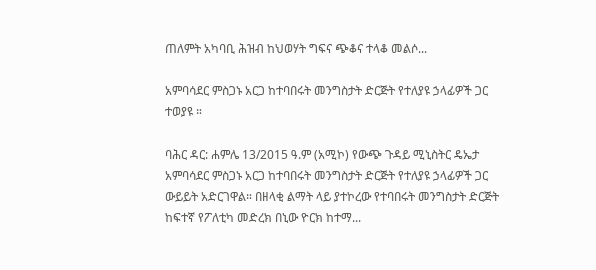ጠለምት አካባቢ ሕዝብ ከህወሃት ግፍና ጭቆና ተላቆ መልሶ...

አምባሳደር ምስጋኑ አርጋ ከተባበሩት መንግስታት ድርጅት የተለያዩ ኃላፊዎች ጋር ተወያዩ ።

ባሕር ዳር: ሐምሌ 13/2015 ዓ.ም (አሚኮ) የውጭ ጉዳይ ሚኒስትር ዴኤታ አምባሳደር ምስጋኑ አርጋ ከተባበሩት መንግስታት ድርጅት የተለያዩ ኃላፊዎች ጋር ውይይት አድርገዋል። በዘላቂ ልማት ላይ ያተኮረው የተባበሩት መንግስታት ድርጅት ከፍተኛ የፖለቲካ መድረክ በኒው ዮርክ ከተማ...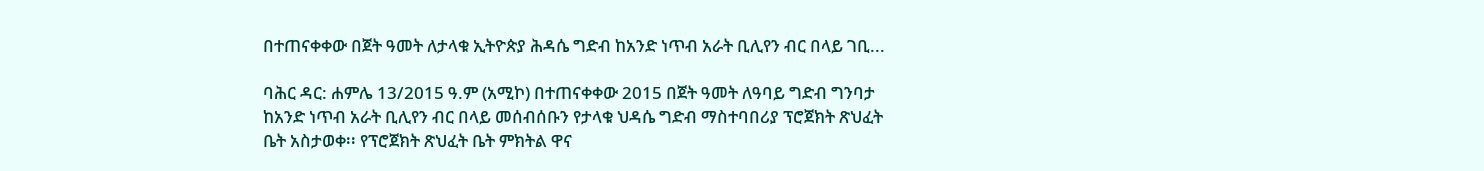በተጠናቀቀው በጀት ዓመት ለታላቁ ኢትዮጵያ ሕዳሴ ግድብ ከአንድ ነጥብ አራት ቢሊየን ብር በላይ ገቢ...

ባሕር ዳር: ሐምሌ 13/2015 ዓ.ም (አሚኮ) በተጠናቀቀው 2015 በጀት ዓመት ለዓባይ ግድብ ግንባታ ከአንድ ነጥብ አራት ቢሊየን ብር በላይ መሰብሰቡን የታላቁ ህዳሴ ግድብ ማስተባበሪያ ፕሮጀክት ጽህፈት ቤት አስታወቀ፡፡ የፕሮጀክት ጽህፈት ቤት ምክትል ዋና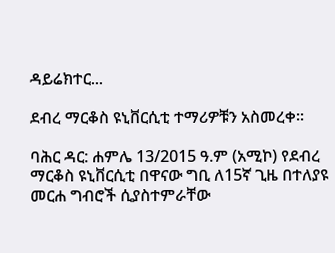ዳይሬክተር...

ደብረ ማርቆስ ዩኒቨርሲቲ ተማሪዎቹን አስመረቀ፡፡

ባሕር ዳር: ሐምሌ 13/2015 ዓ.ም (አሚኮ) የደብረ ማርቆስ ዩኒቨርሲቲ በዋናው ግቢ ለ15ኛ ጊዜ በተለያዩ መርሐ ግብሮች ሲያስተምራቸው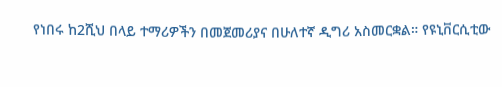የነበሩ ከ2ሺህ በላይ ተማሪዎችን በመጀመሪያና በሁለተኛ ዲግሪ አስመርቋል። የዩኒቨርሲቲው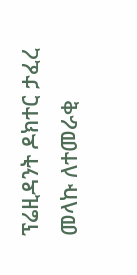ፕሬዚዳንት ዶክተር ታፈረ መላኩ ለተመራቂ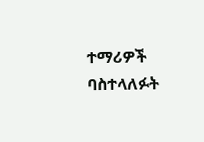ተማሪዎች ባስተላለፉት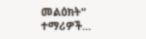መልዕክት“ ተማሪዎች...